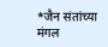*जैन संतांच्या मंगल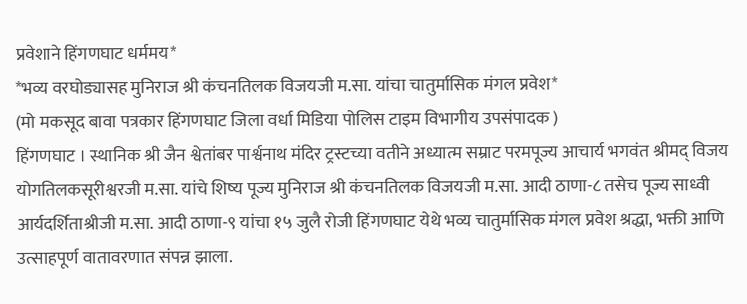प्रवेशाने हिंगणघाट धर्ममय*
*भव्य वरघोड्यासह मुनिराज श्री कंचनतिलक विजयजी म.सा. यांचा चातुर्मासिक मंगल प्रवेश*
(मो मकसूद बावा पत्रकार हिंगणघाट जिला वर्धा मिडिया पोलिस टाइम विभागीय उपसंपादक )
हिंगणघाट । स्थानिक श्री जैन श्वेतांबर पार्श्वनाथ मंदिर ट्रस्टच्या वतीने अध्यात्म सम्राट परमपूज्य आचार्य भगवंत श्रीमद् विजय योगतिलकसूरीश्वरजी म.सा. यांचे शिष्य पूज्य मुनिराज श्री कंचनतिलक विजयजी म.सा. आदी ठाणा-८ तसेच पूज्य साध्वी आर्यदर्शिताश्रीजी म.सा. आदी ठाणा-९ यांचा १५ जुलै रोजी हिंगणघाट येथे भव्य चातुर्मासिक मंगल प्रवेश श्रद्धा, भक्ती आणि उत्साहपूर्ण वातावरणात संपन्न झाला.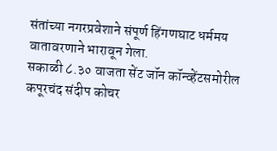संतांच्या नगरप्रवेशाने संपूर्ण हिंगणघाट धर्ममय वातावरणाने भारावून गेला.
सकाळी ८.३० वाजता सेंट जॉन कॉन्व्हेंटसमोरील कपूरचंद संदीप कोचर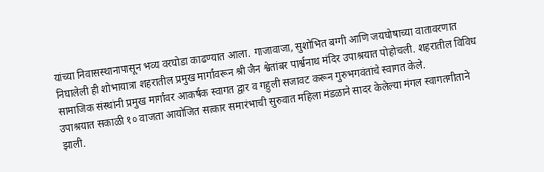यांच्या निवासस्थानापासून भव्य वरघोडा काढण्यात आला. गाजावाजा, सुशोभित बग्गी आणि जयघोषाच्या वातावरणात निघालेली ही शोभायात्रा शहरातील प्रमुख मार्गांवरून श्री जैन श्वेतांबर पार्श्वनाथ मंदिर उपाश्रयात पोहोचली. शहरातील विविध सामाजिक संस्थांनी प्रमुख मार्गांवर आकर्षक स्वागत द्वार व गहुली सजावट करून गुरुभगवंतांचे स्वागत केले.
उपाश्रयात सकाळी १० वाजता आयोजित सत्कार समारंभाची सुरुवात महिला मंडळाने सादर केलेल्या मंगल स्वागतगीताने झाली.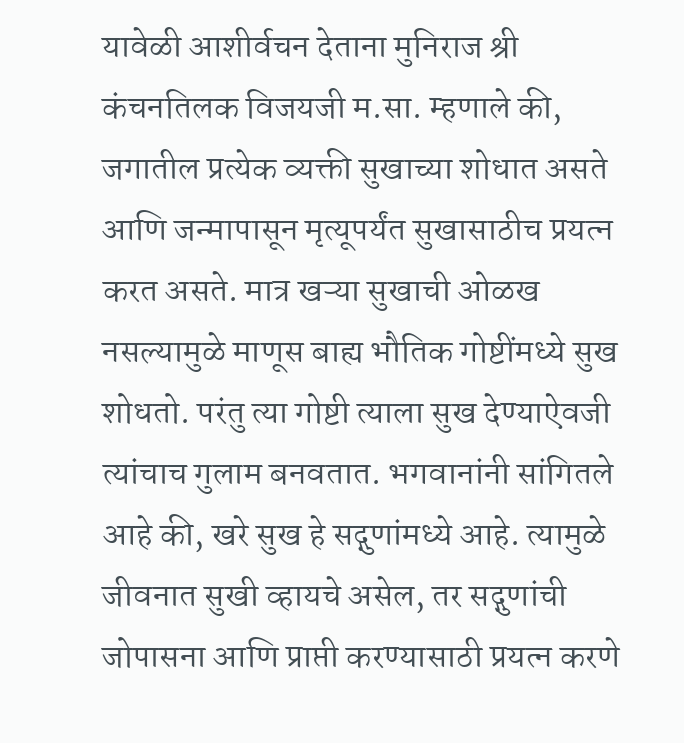यावेळी आशीर्वचन देताना मुनिराज श्री कंचनतिलक विजयजी म.सा. म्हणाले की, जगातील प्रत्येक व्यक्ती सुखाच्या शोधात असते आणि जन्मापासून मृत्यूपर्यंत सुखासाठीच प्रयत्न करत असते. मात्र खऱ्या सुखाची ओळख नसल्यामुळे माणूस बाह्य भौतिक गोष्टींमध्ये सुख शोधतो. परंतु त्या गोष्टी त्याला सुख देण्याऐवजी त्यांचाच गुलाम बनवतात. भगवानांनी सांगितले आहे की, खरे सुख हे सद्गुणांमध्ये आहे. त्यामुळे जीवनात सुखी व्हायचे असेल, तर सद्गुणांची जोपासना आणि प्राप्ती करण्यासाठी प्रयत्न करणे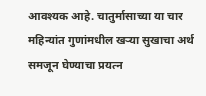आवश्यक आहे. चातुर्मासाच्या या चार महिन्यांत गुणांमधील खऱ्या सुखाचा अर्थ समजून घेण्याचा प्रयत्न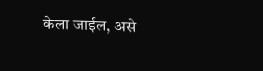केला जाईल, असे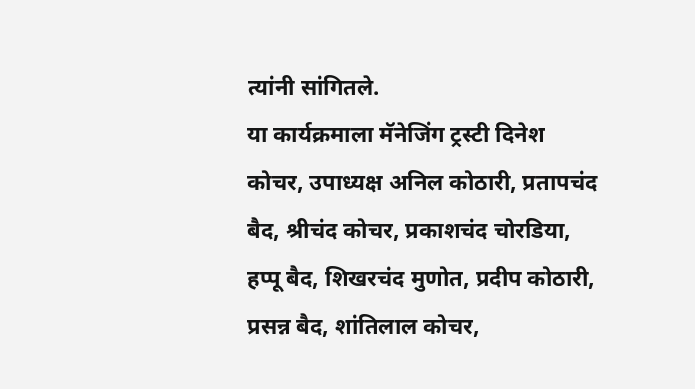त्यांनी सांगितले.
या कार्यक्रमाला मॅनेजिंग ट्रस्टी दिनेश कोचर, उपाध्यक्ष अनिल कोठारी, प्रतापचंद बैद, श्रीचंद कोचर, प्रकाशचंद चोरडिया, हप्पू बैद, शिखरचंद मुणोत, प्रदीप कोठारी, प्रसन्न बैद, शांतिलाल कोचर,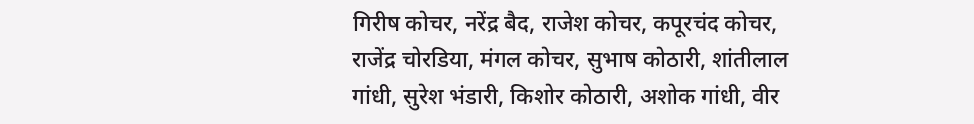गिरीष कोचर, नरेंद्र बैद, राजेश कोचर, कपूरचंद कोचर, राजेंद्र चोरडिया, मंगल कोचर, सुभाष कोठारी, शांतीलाल गांधी, सुरेश भंडारी, किशोर कोठारी, अशोक गांधी, वीर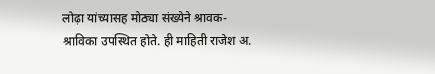लोढ़ा यांच्यासह मोठ्या संख्येने श्रावक-श्राविका उपस्थित होते. ही माहिती राजेश अ.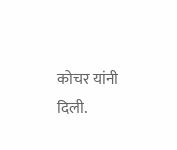कोचर यांनी दिली.